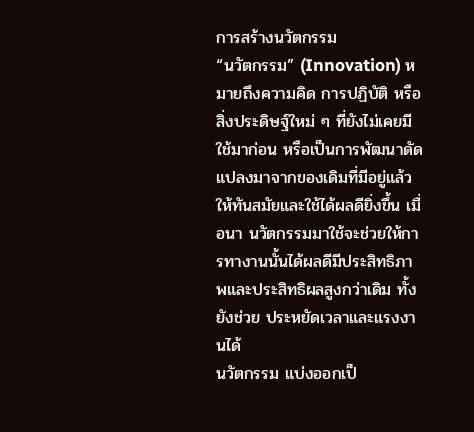การสร้างนวัตกรรม
“นวัตกรรม” (Innovation) หมายถึงความคิด การปฏิบัติ หรือสิ่งประดิษฐ์ใหม่ ๆ ที่ยังไม่เคยมีใช้มาก่อน หรือเป็นการพัฒนาดัดแปลงมาจากของเดิมที่มีอยู่แล้ว ให้ทันสมัยและใช้ได้ผลดียิ่งขึ้น เมื่อนา นวัตกรรมมาใช้จะช่วยให้การทางานนั้นได้ผลดีมีประสิทธิภาพและประสิทธิผลสูงกว่าเดิม ทั้งยังช่วย ประหยัดเวลาและแรงงานได้
นวัตกรรม แบ่งออกเป็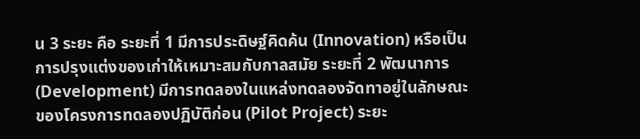น 3 ระยะ คือ ระยะที่ 1 มีการประดิษฐ์คิดค้น (Innovation) หรือเป็นการปรุงแต่งของเก่าให้เหมาะสมกับกาลสมัย ระยะที่ 2 พัฒนาการ (Development) มีการทดลองในแหล่งทดลองจัดทาอยู่ในลักษณะของโครงการทดลองปฏิบัติก่อน (Pilot Project) ระยะ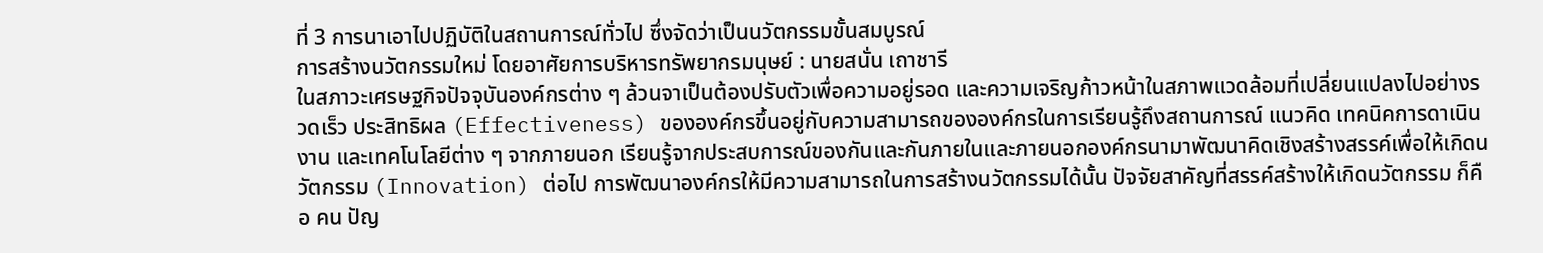ที่ 3 การนาเอาไปปฏิบัติในสถานการณ์ทั่วไป ซึ่งจัดว่าเป็นนวัตกรรมขั้นสมบูรณ์
การสร้างนวัตกรรมใหม่ โดยอาศัยการบริหารทรัพยากรมนุษย์ : นายสนั่น เถาชารี
ในสภาวะเศรษฐกิจปัจจุบันองค์กรต่าง ๆ ล้วนจาเป็นต้องปรับตัวเพื่อความอยู่รอด และความเจริญก้าวหน้าในสภาพแวดล้อมที่เปลี่ยนแปลงไปอย่างรวดเร็ว ประสิทธิผล (Effectiveness) ขององค์กรขึ้นอยู่กับความสามารถขององค์กรในการเรียนรู้ถึงสถานการณ์ แนวคิด เทคนิคการดาเนินงาน และเทคโนโลยีต่าง ๆ จากภายนอก เรียนรู้จากประสบการณ์ของกันและกันภายในและภายนอกองค์กรนามาพัฒนาคิดเชิงสร้างสรรค์เพื่อให้เกิดนวัตกรรม (Innovation) ต่อไป การพัฒนาองค์กรให้มีความสามารถในการสร้างนวัตกรรมได้นั้น ปัจจัยสาคัญที่สรรค์สร้างให้เกิดนวัตกรรม ก็คือ คน ปัญ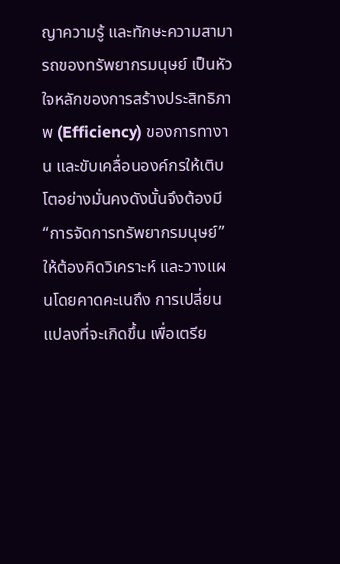ญาความรู้ และทักษะความสามารถของทรัพยากรมนุษย์ เป็นหัวใจหลักของการสร้างประสิทธิภาพ (Efficiency) ของการทางาน และขับเคลื่อนองค์กรให้เติบโตอย่างมั่นคงดังนั้นจึงต้องมี“การจัดการทรัพยากรมนุษย์”ให้ต้องคิดวิเคราะห์ และวางแผนโดยคาดคะเนถึง การเปลี่ยนแปลงที่จะเกิดขึ้น เพื่อเตรีย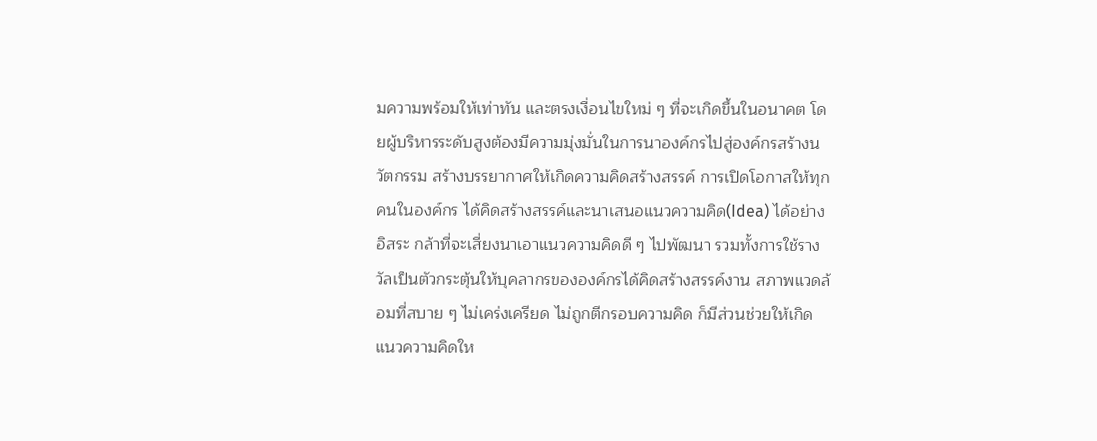มความพร้อมให้เท่าทัน และตรงเงื่อนไขใหม่ ๆ ที่จะเกิดขึ้นในอนาคต โดยผู้บริหารระดับสูงต้องมีความมุ่งมั่นในการนาองค์กรไปสู่องค์กรสร้างนวัตกรรม สร้างบรรยากาศให้เกิดความคิดสร้างสรรค์ การเปิดโอกาสให้ทุกคนในองค์กร ได้คิดสร้างสรรค์และนาเสนอแนวความคิด(Idea) ได้อย่างอิสระ กล้าที่จะเสี่ยงนาเอาแนวความคิดดี ๆ ไปพัฒนา รวมทั้งการใช้รางวัลเป็นตัวกระตุ้นให้บุคลากรขององค์กรได้คิดสร้างสรรค์งาน สภาพแวดล้อมที่สบาย ๆ ไม่เคร่งเครียด ไม่ถูกตีกรอบความคิด ก็มีส่วนช่วยให้เกิดแนวความคิดให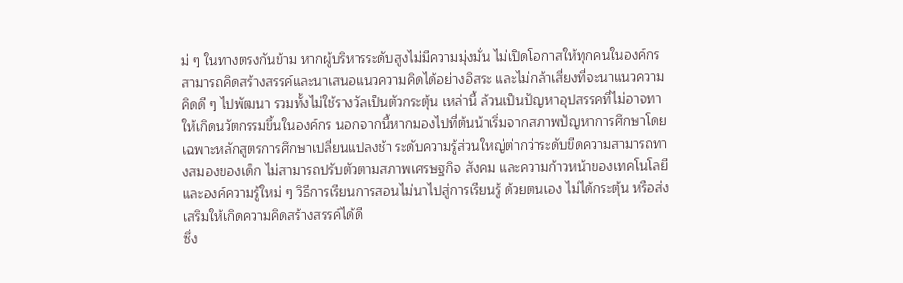ม่ ๆ ในทางตรงกันข้าม หากผู้บริหารระดับสูงไม่มีความมุ่งมั่น ไม่เปิดโอกาสให้ทุกคนในองค์กรสามารถคิดสร้างสรรค์และนาเสนอแนวความคิดได้อย่างอิสระ และไม่กล้าเสี่ยงที่จะนาแนวความคิดดี ๆ ไปพัฒนา รวมทั้งไม่ใช้รางวัลเป็นตัวกระตุ้น เหล่านี้ ล้วนเป็นปัญหาอุปสรรคที่ไม่อาจทาให้เกิดนวัตกรรมขึ้นในองค์กร นอกจากนี้หากมองไปที่ต้นน้าเริ่มจากสภาพปัญหาการศึกษาโดยเฉพาะหลักสูตรการศึกษาเปลี่ยนแปลงช้า ระดับความรู้ส่วนใหญ่ต่ากว่าระดับขีดความสามารถทางสมองของเด็ก ไม่สามารถปรับตัวตามสภาพเศรษฐกิจ สังคม และความก้าวหน้าของเทคโนโลยี และองค์ความรู้ใหม่ ๆ วิธีการเรียนการสอนไม่นาไปสู่การเรียนรู้ ด้วยตนเอง ไม่ได้กระตุ้น หรือส่งเสริมให้เกิดความคิดสร้างสรรค์ได้ดี
ซึ่ง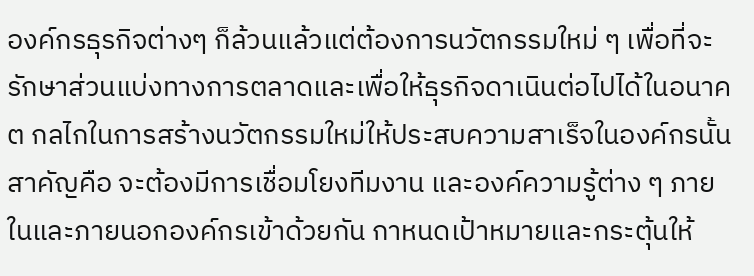องค์กรธุรกิจต่างๆ ก็ล้วนแล้วแต่ต้องการนวัตกรรมใหม่ ๆ เพื่อที่จะรักษาส่วนแบ่งทางการตลาดและเพื่อให้ธุรกิจดาเนินต่อไปได้ในอนาคต กลไกในการสร้างนวัตกรรมใหม่ให้ประสบความสาเร็จในองค์กรนั้น สาคัญคือ จะต้องมีการเชื่อมโยงทีมงาน และองค์ความรู้ต่าง ๆ ภายในและภายนอกองค์กรเข้าด้วยกัน กาหนดเป้าหมายและกระตุ้นให้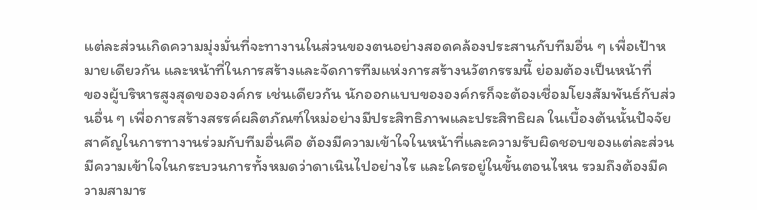แต่ละส่วนเกิดความมุ่งมั่นที่จะทางานในส่วนของตนอย่างสอดคล้องประสานกับทีมอื่น ๆ เพื่อเป้าหมายเดียวกัน และหน้าที่ในการสร้างและจัดการทีมแห่งการสร้างนวัตกรรมนี้ ย่อมต้องเป็นหน้าที่
ของผู้บริหารสูงสุดขององค์กร เช่นเดียวกัน นักออกแบบขององค์กรก็จะต้องเชื่อมโยงสัมพันธ์กับส่วนอื่น ๆ เพื่อการสร้างสรรค์ผลิตภัณฑ์ใหม่อย่างมีประสิทธิภาพและประสิทธิผล ในเบื้องต้นนั้นปัจจัยสาคัญในการทางานร่วมกับทีมอื่นคือ ต้องมีความเข้าใจในหน้าที่และความรับผิดชอบของแต่ละส่วน มีความเข้าใจในกระบวนการทั้งหมดว่าดาเนินไปอย่างไร และใครอยู่ในขั้นตอนไหน รวมถึงต้องมีความสามาร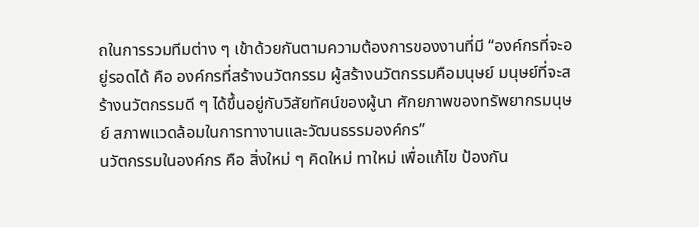ถในการรวมทีมต่าง ๆ เข้าด้วยกันตามความต้องการของงานที่มี “องค์กรที่จะอยู่รอดได้ คือ องค์กรที่สร้างนวัตกรรม ผู้สร้างนวัตกรรมคือมนุษย์ มนุษย์ที่จะสร้างนวัตกรรมดี ๆ ได้ขึ้นอยู่กับวิสัยทัศน์ของผู้นา ศักยภาพของทรัพยากรมนุษย์ สภาพแวดล้อมในการทางานและวัฒนธรรมองค์กร”
นวัตกรรมในองค์กร คือ สิ่งใหม่ ๆ คิดใหม่ ทาใหม่ เพื่อแก้ไข ป้องกัน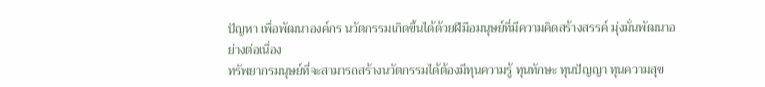ปัญหา เพื่อพัฒนาองค์กร นวัตกรรมเกิดขึ้นได้ด้วยฝีมือมนุษย์ที่มีความคิดสร้างสรรค์ มุ่งมั่นพัฒนาอย่างต่อเนื่อง
ทรัพยากรมนุษย์ที่จะสามารถสร้างนวัตกรรมได้ต้องมีทุนความรู้ ทุนทักษะ ทุนปัญญา ทุนความสุข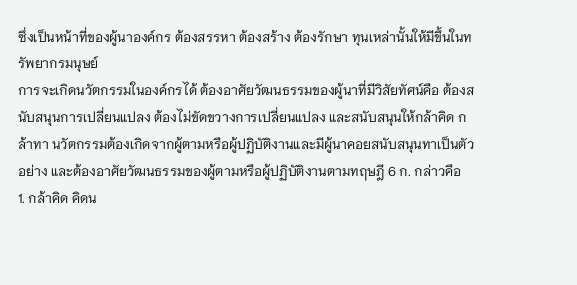ซึ่งเป็นหน้าที่ของผู้นาองค์กร ต้องสรรหา ต้องสร้าง ต้องรักษา ทุนเหล่านั้นให้มีขึ้นในทรัพยากรมนุษย์
การจะเกิดนวัตกรรมในองค์กรได้ ต้องอาศัยวัฒนธรรมของผู้นาที่มีวิสัยทัศน์คือ ต้องสนับสนุนการเปลี่ยนแปลง ต้องไม่ขัดขวางการเปลี่ยนแปลง และสนับสนุนให้กล้าคิด กล้าทา นวัตกรรมต้องเกิดจากผู้ตามหรือผู้ปฏิบัติงานและมีผู้นาคอยสนับสนุนทาเป็นตัวอย่าง และต้องอาศัยวัฒนธรรมของผู้ตามหรือผู้ปฏิบัติงานตามทฤษฎี 6 ก. กล่าวคือ
1. กล้าคิด คิดน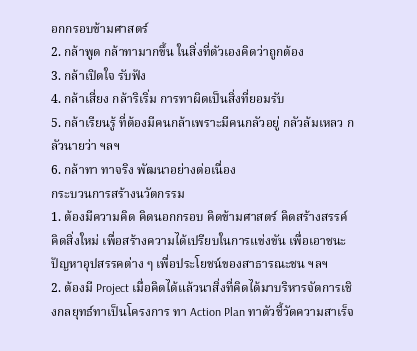อกกรอบข้ามศาสตร์
2. กล้าพูด กล้าทามากขึ้น ในสิ่งที่ตัวเองคิดว่าถูกต้อง
3. กล้าเปิดใจ รับฟัง
4. กล้าเสี่ยง กล้าริเริ่ม การทาผิดเป็นสิ่งที่ยอมรับ
5. กล้าเรียนรู้ ที่ต้องมีคนกล้าเพราะมีคนกลัวอยู่ กลัวล้มเหลว กลัวนายว่า ฯลฯ
6. กล้าทา ทาจริง พัฒนาอย่างต่อเนื่อง
กระบวนการสร้างนวัตกรรม
1. ต้องมีความคิด คิดนอกกรอบ คิดข้ามศาสตร์ คิดสร้างสรรค์ คิดสิ่งใหม่ เพื่อสร้างความได้เปรียบในการแข่งขัน เพื่อเอาชนะปัญหาอุปสรรคต่าง ๆ เพื่อประโยชน์ของสาธารณะชน ฯลฯ
2. ต้องมี Project เมื่อคิดได้แล้วนาสิ่งที่คิดได้มาบริหารจัดการเชิงกลยุทธ์ทาเป็นโครงการ ทา Action Plan ทาตัวชี้วัดความสาเร็จ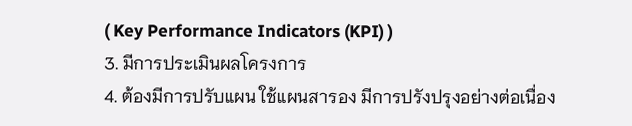( Key Performance Indicators (KPI) )
3. มีการประเมินผลโครงการ
4. ต้องมีการปรับแผน ใช้แผนสารอง มีการปรังปรุงอย่างต่อเนื่อง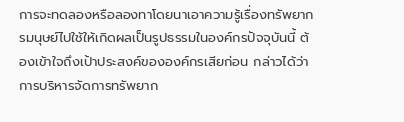การจะทดลองหรือลองทาโดยนาเอาความรู้เรื่องทรัพยากรมนุษย์ไปใช้ให้เกิดผลเป็นรูปธรรมในองค์กรปัจจุบันนี้ ต้องเข้าใจถึงเป้าประสงค์ขององค์กรเสียก่อน กล่าวได้ว่าการบริหารจัดการทรัพยาก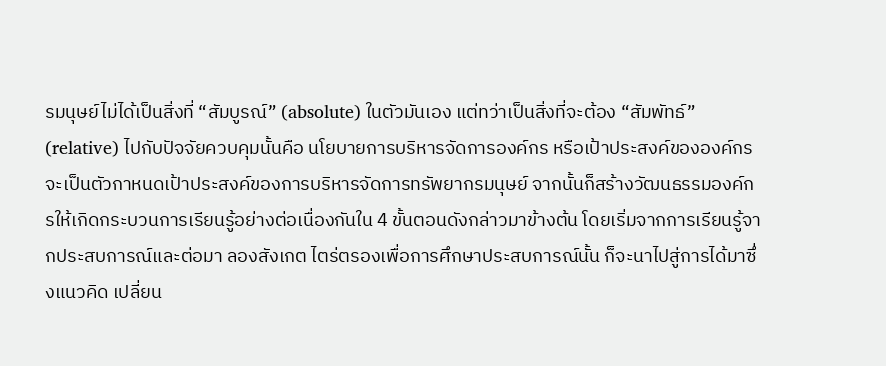รมนุษย์ไม่ได้เป็นสิ่งที่ “สัมบูรณ์” (absolute) ในตัวมันเอง แต่ทว่าเป็นสิ่งที่จะต้อง “สัมพัทธ์” (relative) ไปกับปัจจัยควบคุมนั้นคือ นโยบายการบริหารจัดการองค์กร หรือเป้าประสงค์ขององค์กรจะเป็นตัวกาหนดเป้าประสงค์ของการบริหารจัดการทรัพยากรมนุษย์ จากนั้นก็สร้างวัฒนธรรมองค์กรให้เกิดกระบวนการเรียนรู้อย่างต่อเนื่องกันใน 4 ขั้นตอนดังกล่าวมาข้างต้น โดยเริ่มจากการเรียนรู้จากประสบการณ์และต่อมา ลองสังเกต ไตร่ตรองเพื่อการศึกษาประสบการณ์นั้น ก็จะนาไปสู่การได้มาซึ่งแนวคิด เปลี่ยน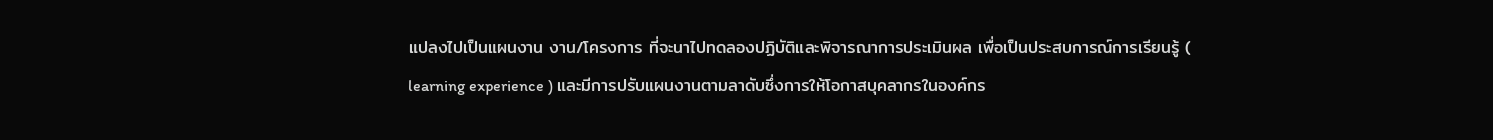แปลงไปเป็นแผนงาน งาน/โครงการ ที่จะนาไปทดลองปฏิบัติและพิจารณาการประเมินผล เพื่อเป็นประสบการณ์การเรียนรู้ ( learning experience ) และมีการปรับแผนงานตามลาดับซึ่งการให้โอกาสบุคลากรในองค์กร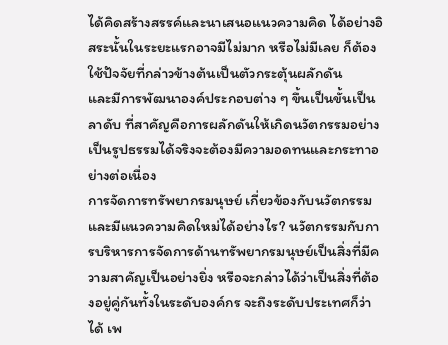ได้คิดสร้างสรรค์และนาเสนอแนวความคิด ได้อย่างอิสระนั้นในระยะแรกอาจมีไม่มาก หรือไม่มีเลย ก็ต้องใช้ปัจจัยที่กล่าวข้างต้นเป็นตัวกระตุ้นผลักดัน
และมีการพัฒนาองค์ประกอบต่าง ๆ ขึ้นเป็นขั้นเป็นลาดับ ที่สาคัญคือการผลักดันให้เกิดนวัตกรรมอย่างเป็นรูปธรรมได้จริงจะต้องมีความอดทนและกระทาอย่างต่อเนื่อง
การจัดการทรัพยากรมนุษย์ เกี่ยวข้องกับนวัตกรรมและมีแนวความคิดใหม่ได้อย่างไร? นวัตกรรมกับการบริหารการจัดการด้านทรัพยากรมนุษย์เป็นสิ่งที่มีความสาคัญเป็นอย่างยิ่ง หรือจะกล่าวได้ว่าเป็นสิ่งที่ต้องอยู่คู่กันทั้งในระดับองค์กร จะถึงระดับประเทศก็ว่าได้ เพ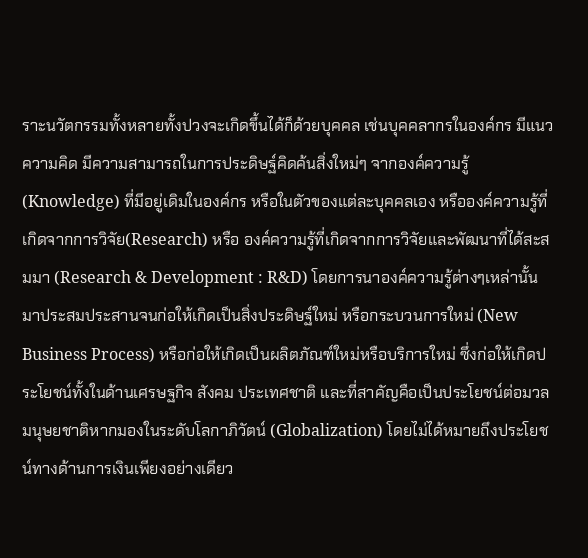ราะนวัตกรรมทั้งหลายทั้งปวงจะเกิดขึ้นได้ก็ด้วยบุคคล เช่นบุคคลากรในองค์กร มีแนวความคิด มีความสามารถในการประดิษฐ์คิดค้นสิ่งใหม่ๆ จากองค์ความรู้ (Knowledge) ที่มีอยู่เดิมในองค์กร หรือในตัวของแต่ละบุคคลเอง หรือองค์ความรู้ที่เกิดจากการวิจัย(Research) หรือ องค์ความรู้ที่เกิดจากการวิจัยและพัฒนาที่ได้สะสมมา (Research & Development : R&D) โดยการนาองค์ความรู้ต่างๆเหล่านั้นมาประสมประสานจนก่อให้เกิดเป็นสิ่งประดิษฐ์ใหม่ หรือกระบวนการใหม่ (New Business Process) หรือก่อให้เกิดเป็นผลิตภัณฑ์ใหม่หรือบริการใหม่ ซึ่งก่อให้เกิดประโยชน์ทั้งในด้านเศรษฐกิจ สังคม ประเทศชาติ และที่สาคัญคือเป็นประโยชน์ต่อมวลมนุษยชาติหากมองในระดับโลกาภิวัตน์ (Globalization) โดยไม่ได้หมายถึงประโยชน์ทางด้านการเงินเพียงอย่างเดียว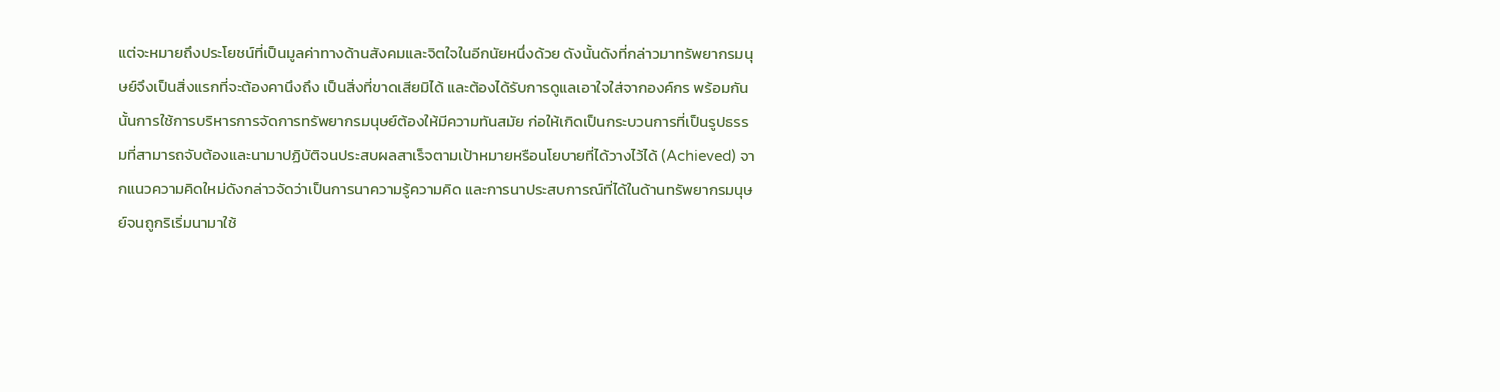แต่จะหมายถึงประโยชน์ที่เป็นมูลค่าทางด้านสังคมและจิตใจในอีกนัยหนึ่งด้วย ดังนั้นดังที่กล่าวมาทรัพยากรมนุษย์จึงเป็นสิ่งแรกที่จะต้องคานึงถึง เป็นสิ่งที่ขาดเสียมิได้ และต้องได้รับการดูแลเอาใจใส่จากองค์กร พร้อมกันนั้นการใช้การบริหารการจัดการทรัพยากรมนุษย์ต้องให้มีความทันสมัย ก่อให้เกิดเป็นกระบวนการที่เป็นรูปธรรมที่สามารถจับต้องและนามาปฏิบัติจนประสบผลสาเร็จตามเป้าหมายหรือนโยบายที่ได้วางไว้ได้ (Achieved) จากแนวความคิดใหม่ดังกล่าวจัดว่าเป็นการนาความรู้ความคิด และการนาประสบการณ์ที่ได้ในด้านทรัพยากรมนุษย์จนถูกริเริ่มนามาใช้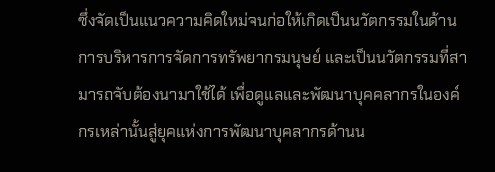ซึ่งจัดเป็นแนวความคิดใหม่จนก่อให้เกิดเป็นนวัตกรรมในด้านการบริหารการจัดการทรัพยากรมนุษย์ และเป็นนวัตกรรมที่สามารถจับต้องนามาใช้ได้ เพื่อดูแลและพัฒนาบุคคลากรในองค์กรเหล่านั้นสู่ยุคแห่งการพัฒนาบุคลากรด้านน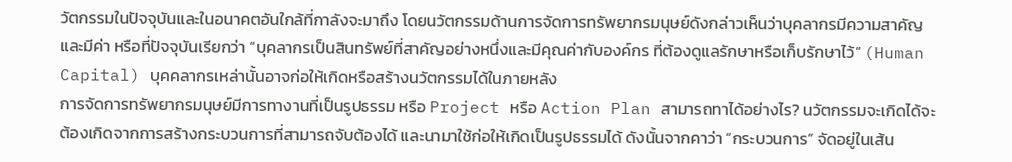วัตกรรมในปัจจุบันและในอนาคตอันใกล้ที่กาลังจะมาถึง โดยนวัตกรรมด้านการจัดการทรัพยากรมนุษย์ดังกล่าวเห็นว่าบุคลากรมีความสาคัญและมีค่า หรือที่ปัจจุบันเรียกว่า “บุคลากรเป็นสินทรัพย์ที่สาคัญอย่างหนึ่งและมีคุณค่ากับองค์กร ที่ต้องดูแลรักษาหรือเก็บรักษาไว้” (Human Capital) บุคคลากรเหล่านั้นอาจก่อให้เกิดหรือสร้างนวัตกรรมได้ในภายหลัง
การจัดการทรัพยากรมนุษย์มีการทางานที่เป็นรูปธรรม หรือ Project หรือ Action Plan สามารถทาได้อย่างไร? นวัตกรรมจะเกิดได้จะต้องเกิดจากการสร้างกระบวนการที่สามารถจับต้องได้ และนามาใช้ก่อให้เกิดเป็นรูปธรรมได้ ดังนั้นจากคาว่า “กระบวนการ” จัดอยู่ในเส้น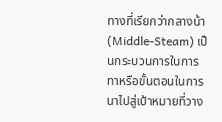ทางที่เรียกว่ากลางน้า (Middle-Steam) เป็นกระบวนการในการทาหรือขั้นตอนในการนาไปสู่เป้าหมายที่วาง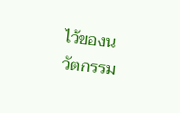ไว้ของนวัตกรรม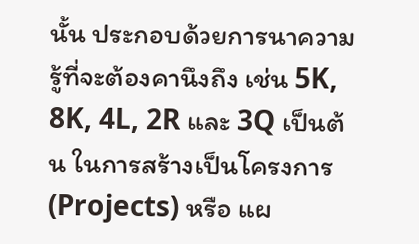นั้น ประกอบด้วยการนาความรู้ที่จะต้องคานึงถึง เช่น 5K, 8K, 4L, 2R และ 3Q เป็นต้น ในการสร้างเป็นโครงการ (Projects) หรือ แผ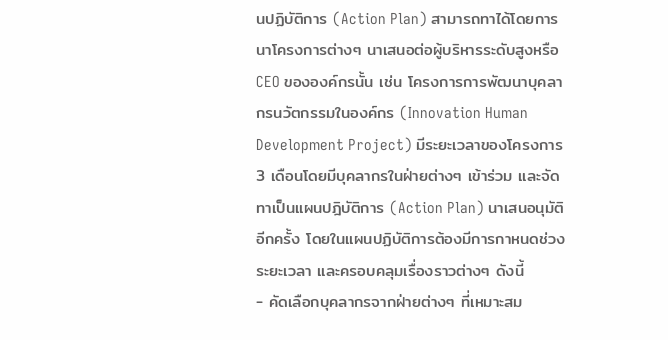นปฏิบัติการ (Action Plan) สามารถทาได้โดยการนาโครงการต่างๆ นาเสนอต่อผู้บริหารระดับสูงหรือ CEO ขององค์กรนั้น เช่น โครงการการพัฒนาบุคลากรนวัตกรรมในองค์กร (Innovation Human Development Project) มีระยะเวลาของโครงการ 3 เดือนโดยมีบุคลากรในฝ่ายต่างๆ เข้าร่วม และจัดทาเป็นแผนปฎิบัติการ (Action Plan) นาเสนอนุมัติอีกครั้ง โดยในแผนปฏิบัติการต้องมีการกาหนดช่วงระยะเวลา และครอบคลุมเรื่องราวต่างๆ ดังนี้
- คัดเลือกบุคลากรจากฝ่ายต่างๆ ที่เหมาะสม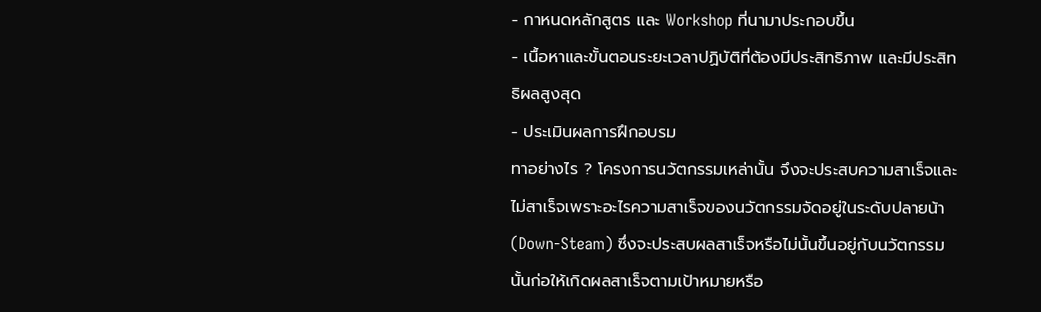- กาหนดหลักสูตร และ Workshop ที่นามาประกอบขึ้น
- เนื้อหาและขั้นตอนระยะเวลาปฏิบัติที่ต้องมีประสิทธิภาพ และมีประสิทธิผลสูงสุด
- ประเมินผลการฝึกอบรม
ทาอย่างไร ? โครงการนวัตกรรมเหล่านั้น จึงจะประสบความสาเร็จและไม่สาเร็จเพราะอะไรความสาเร็จของนวัตกรรมจัดอยู่ในระดับปลายน้า (Down-Steam) ซึ่งจะประสบผลสาเร็จหรือไม่นั้นขึ้นอยู่กับนวัตกรรมนั้นก่อให้เกิดผลสาเร็จตามเป้าหมายหรือ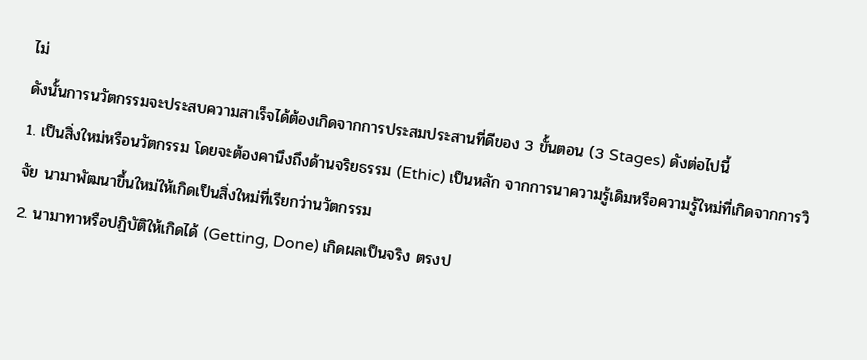ไม่
ดังนั้นการนวัตกรรมจะประสบความสาเร็จได้ต้องเกิดจากการประสมประสานที่ดีของ 3 ขั้นตอน (3 Stages) ดังต่อไปนี้
1. เป็นสิ่งใหม่หรือนวัตกรรม โดยจะต้องคานึงถึงด้านจริยธรรม (Ethic) เป็นหลัก จากการนาความรู้เดิมหรือความรู้ใหม่ที่เกิดจากการวิจัย นามาพัฒนาขึ้นใหม่ให้เกิดเป็นสิ่งใหม่ที่เรียกว่านวัตกรรม
2. นามาทาหรือปฏิบัติให้เกิดได้ (Getting, Done) เกิดผลเป็นจริง ตรงป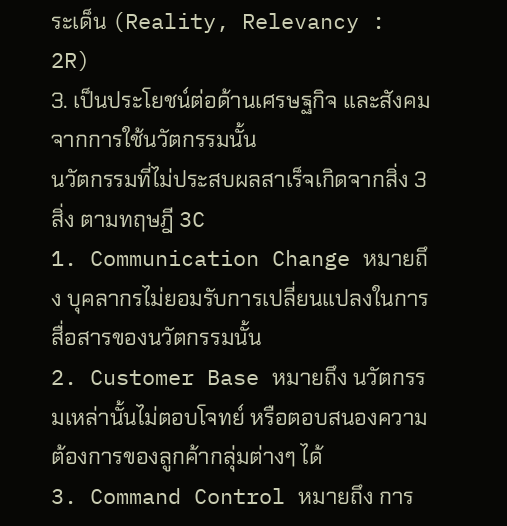ระเด็น (Reality, Relevancy : 2R)
3. เป็นประโยชน์ต่อด้านเศรษฐกิจ และสังคม จากการใช้นวัตกรรมนั้น
นวัตกรรมที่ไม่ประสบผลสาเร็จเกิดจากสิ่ง 3 สิ่ง ตามทฤษฎี 3C
1. Communication Change หมายถึง บุคลากรไม่ยอมรับการเปลี่ยนแปลงในการสื่อสารของนวัตกรรมนั้น
2. Customer Base หมายถึง นวัตกรรมเหล่านั้นไม่ตอบโจทย์ หรือตอบสนองความต้องการของลูกค้ากลุ่มต่างๆ ได้
3. Command Control หมายถึง การ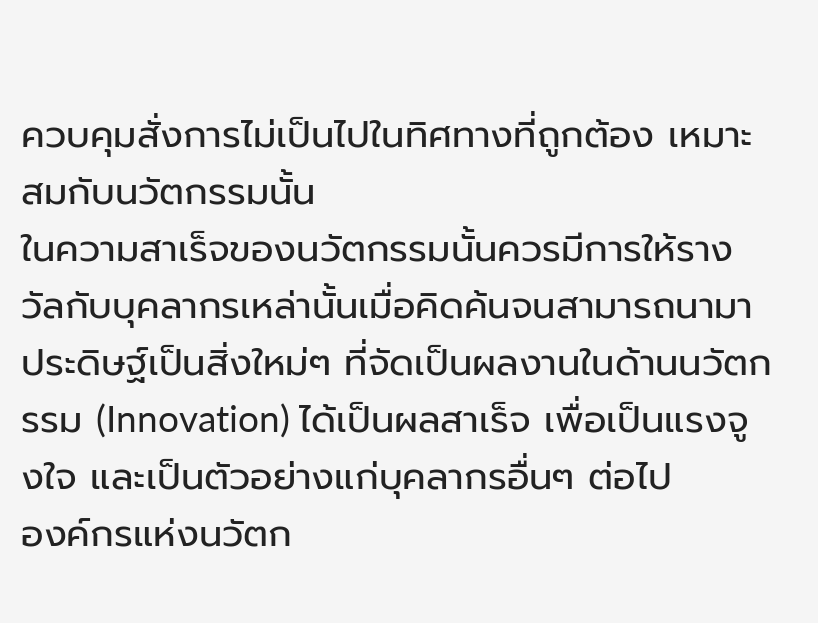ควบคุมสั่งการไม่เป็นไปในทิศทางที่ถูกต้อง เหมาะสมกับนวัตกรรมนั้น
ในความสาเร็จของนวัตกรรมนั้นควรมีการให้รางวัลกับบุคลากรเหล่านั้นเมื่อคิดค้นจนสามารถนามาประดิษฐ์เป็นสิ่งใหม่ๆ ที่จัดเป็นผลงานในด้านนวัตกรรม (Innovation) ได้เป็นผลสาเร็จ เพื่อเป็นแรงจูงใจ และเป็นตัวอย่างแก่บุคลากรอื่นๆ ต่อไป
องค์กรแห่งนวัตก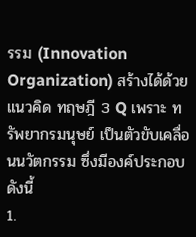รรม (Innovation Organization) สร้างได้ด้วยแนวคิด ทฤษฎี 3 Q เพราะ ทรัพยากรมนุษย์ เป็นตัวขับเคลื่อนนวัตกรรม ซึ่งมีองค์ประกอบดังนี้
1.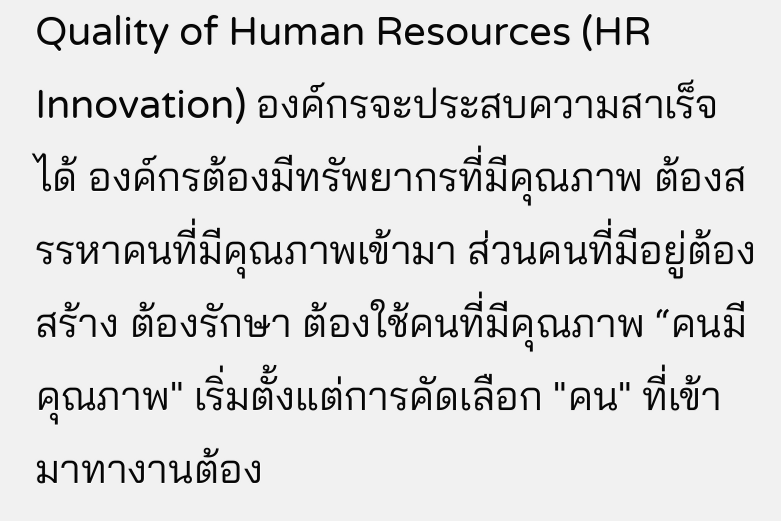Quality of Human Resources (HR Innovation) องค์กรจะประสบความสาเร็จได้ องค์กรต้องมีทรัพยากรที่มีคุณภาพ ต้องสรรหาคนที่มีคุณภาพเข้ามา ส่วนคนที่มีอยู่ต้องสร้าง ต้องรักษา ต้องใช้คนที่มีคุณภาพ “คนมีคุณภาพ" เริ่มตั้งแต่การคัดเลือก "คน" ที่เข้ามาทางานต้อง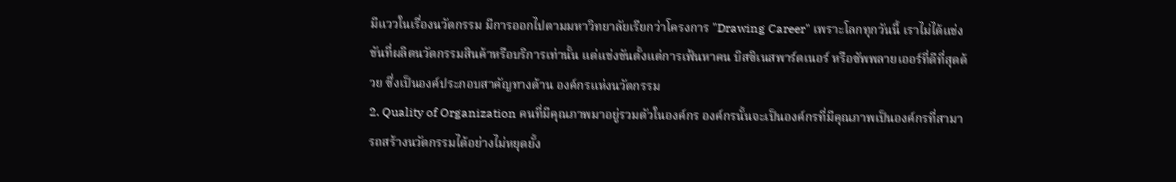มีแววในเรื่องนวัตกรรม มีการออกไปตามมหาวิทยาลัยเรียกว่าโครงการ "Drawing Career" เพราะโลกทุกวันนี้ เราไม่ได้แข่งขันที่ผลิตนวัตกรรมสินค้าหรือบริการเท่านั้น แต่แข่งขันตั้งแต่การเฟ้นหาคน บิสซิเนสพาร์ตเนอร์ หรือซัพพลายเออร์ที่ดีที่สุดด้วย ซึ่งเป็นองค์ประกอบสาคัญทางด้าน องค์กรแห่งนวัตกรรม
2. Quality of Organization คนที่มีคุณภาพมาอยู่รวมตัวในองค์กร องค์กรนั้นจะเป็นองค์กรที่มีคุณภาพเป็นองค์กรที่สามารถสร้างนวัตกรรมได้อย่างไม่หยุดยั้ง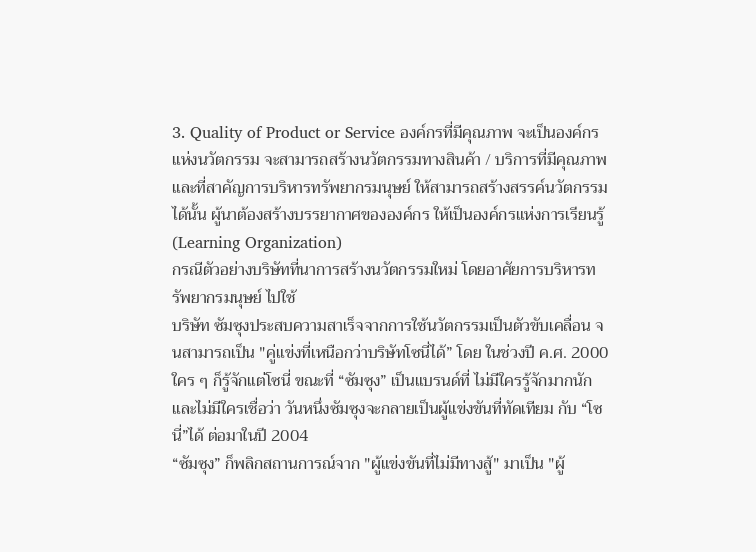3. Quality of Product or Service องค์กรที่มีคุณภาพ จะเป็นองค์กรแห่งนวัตกรรม จะสามารถสร้างนวัตกรรมทางสินค้า / บริการที่มีคุณภาพ
และที่สาคัญการบริหารทรัพยากรมนุษย์ ให้สามารถสร้างสรรค์นวัตกรรมได้นั้น ผู้นาต้องสร้างบรรยากาศขององค์กร ให้เป็นองค์กรแห่งการเรียนรู้ (Learning Organization)
กรณีตัวอย่างบริษัทที่นาการสร้างนวัตกรรมใหม่ โดยอาศัยการบริหารทรัพยากรมนุษย์ ไปใช้
บริษัท ซัมซุงประสบความสาเร็จจากการใช้นวัตกรรมเป็นตัวขับเคลื่อน จนสามารถเป็น "คู่แข่งที่เหนือกว่าบริษัทโซนี่ได้” โดย ในช่วงปี ค.ศ. 2000 ใคร ๆ ก็รู้จักแต่โซนี่ ขณะที่ “ซัมซุง” เป็นแบรนด์ที่ ไม่มีใครรู้จักมากนัก และไม่มีใครเชื่อว่า วันหนึ่งซัมซุงจะกลายเป็นผู้แข่งขันที่ทัดเทียม กับ “โซนี่”ได้ ต่อมาในปี 2004
“ซัมซุง” ก็พลิกสถานการณ์จาก "ผู้แข่งขันที่ไม่มีทางสู้" มาเป็น "ผู้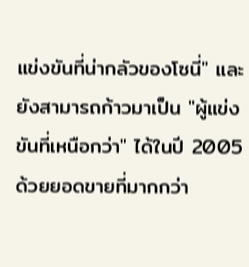แข่งขันที่น่ากลัวของโซนี่" และยังสามารถก้าวมาเป็น "ผู้แข่งขันที่เหนือกว่า" ได้ในปี 2005 ด้วยยอดขายที่มากกว่า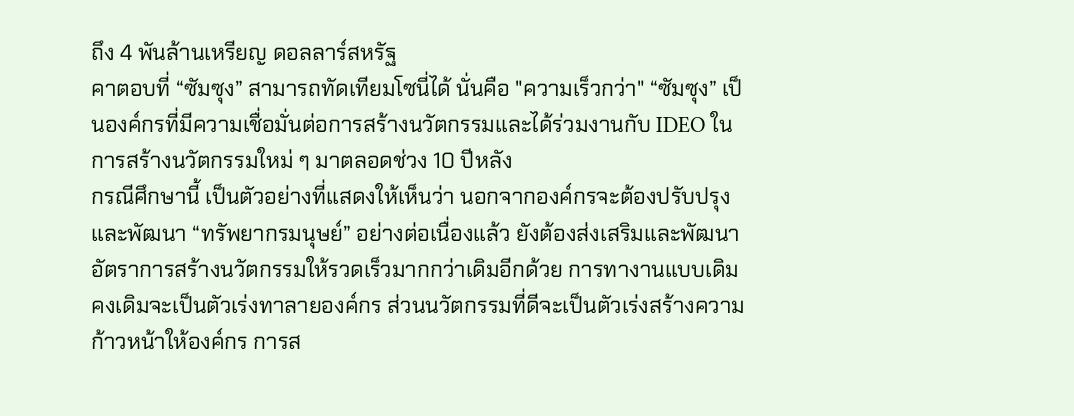ถึง 4 พันล้านเหรียญ ดอลลาร์สหรัฐ
คาตอบที่ “ซัมซุง” สามารถทัดเทียมโซนี่ได้ นั่นคือ "ความเร็วกว่า" “ซัมซุง” เป็นองค์กรที่มีความเชื่อมั่นต่อการสร้างนวัตกรรมและได้ร่วมงานกับ IDEO ในการสร้างนวัตกรรมใหม่ ๆ มาตลอดช่วง 10 ปีหลัง
กรณีศึกษานี้ เป็นตัวอย่างที่แสดงให้เห็นว่า นอกจากองค์กรจะต้องปรับปรุงและพัฒนา “ทรัพยากรมนุษย์” อย่างต่อเนื่องแล้ว ยังต้องส่งเสริมและพัฒนาอัตราการสร้างนวัตกรรมให้รวดเร็วมากกว่าเดิมอีกด้วย การทางานแบบเดิม คงเดิมจะเป็นตัวเร่งทาลายองค์กร ส่วนนวัตกรรมที่ดีจะเป็นตัวเร่งสร้างความก้าวหน้าให้องค์กร การส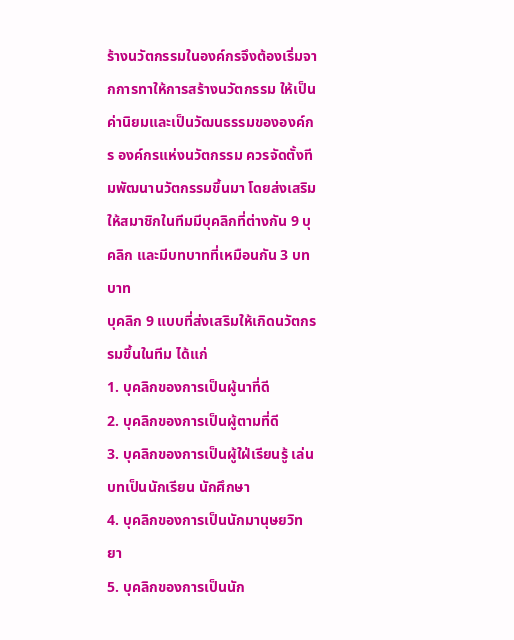ร้างนวัตกรรมในองค์กรจึงต้องเริ่มจากการทาให้การสร้างนวัตกรรม ให้เป็นค่านิยมและเป็นวัฒนธรรมขององค์กร องค์กรแห่งนวัตกรรม ควรจัดตั้งทีมพัฒนานวัตกรรมขึ้นมา โดยส่งเสริมให้สมาชิกในทีมมีบุคลิกที่ต่างกัน 9 บุคลิก และมีบทบาทที่เหมือนกัน 3 บทบาท
บุคลิก 9 แบบที่ส่งเสริมให้เกิดนวัตกรรมขึ้นในทีม ได้แก่
1. บุคลิกของการเป็นผู้นาที่ดี
2. บุคลิกของการเป็นผู้ตามที่ดี
3. บุคลิกของการเป็นผู้ใฝ่เรียนรู้ เล่นบทเป็นนักเรียน นักศึกษา
4. บุคลิกของการเป็นนักมานุษยวิทยา
5. บุคลิกของการเป็นนัก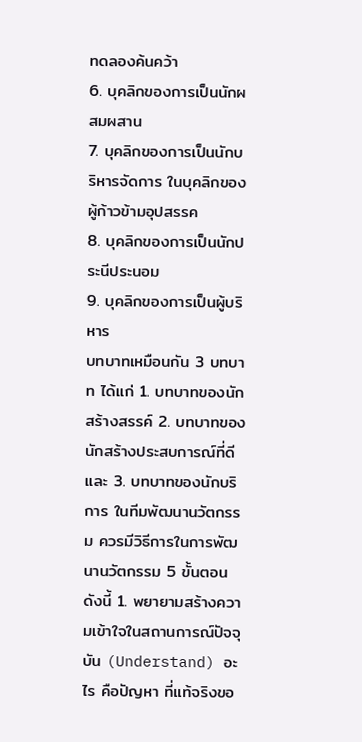ทดลองค้นคว้า
6. บุคลิกของการเป็นนักผสมผสาน
7. บุคลิกของการเป็นนักบริหารจัดการ ในบุคลิกของผู้ก้าวข้ามอุปสรรค
8. บุคลิกของการเป็นนักประนีประนอม
9. บุคลิกของการเป็นผู้บริหาร
บทบาทเหมือนกัน 3 บทบาท ได้แก่ 1. บทบาทของนักสร้างสรรค์ 2. บทบาทของนักสร้างประสบการณ์ที่ดีและ 3. บทบาทของนักบริการ ในทีมพัฒนานวัตกรรม ควรมีวิธีการในการพัฒนานวัตกรรม 5 ขั้นตอน ดังนี้ 1. พยายามสร้างความเข้าใจในสถานการณ์ปัจจุบัน (Understand) อะไร คือปัญหา ที่แท้จริงขอ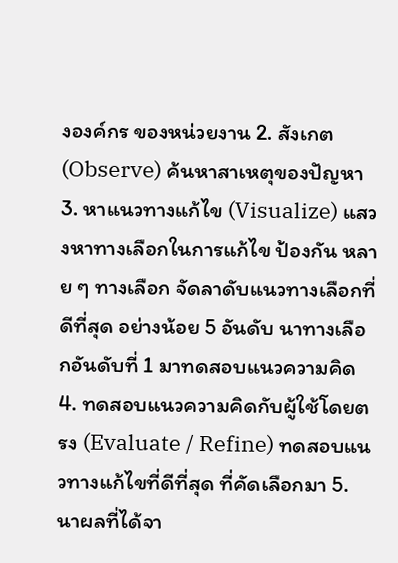งองค์กร ของหน่วยงาน 2. สังเกต (Observe) ค้นหาสาเหตุของปัญหา 3. หาแนวทางแก้ไข (Visualize) แสวงหาทางเลือกในการแก้ไข ป้องกัน หลาย ๆ ทางเลือก จัดลาดับแนวทางเลือกที่ดีที่สุด อย่างน้อย 5 อันดับ นาทางเลือกอันดับที่ 1 มาทดสอบแนวความคิด 4. ทดสอบแนวความคิดกับผู้ใช้โดยตรง (Evaluate / Refine) ทดสอบแนวทางแก้ไขที่ดีที่สุด ที่คัดเลือกมา 5. นาผลที่ได้จา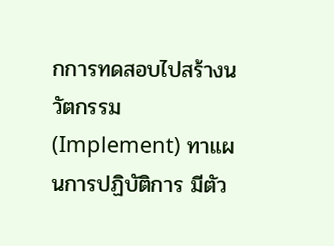กการทดสอบไปสร้างนวัตกรรม (Implement) ทาแผนการปฏิบัติการ มีตัว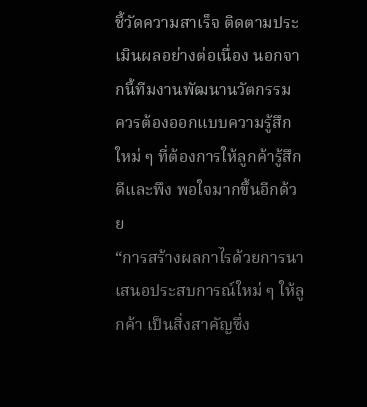ชี้วัดความสาเร็จ ติดตามประเมินผลอย่างต่อเนื่อง นอกจากนี้ทีมงานพัฒนานวัตกรรม ควรต้องออกแบบความรู้สึกใหม่ ๆ ที่ต้องการให้ลูกค้ารู้สึกดีและพึง พอใจมากขึ้นอีกด้วย
“การสร้างผลกาไรด้วยการนาเสนอประสบการณ์ใหม่ ๆ ให้ลูกค้า เป็นสิ่งสาคัญซึ่ง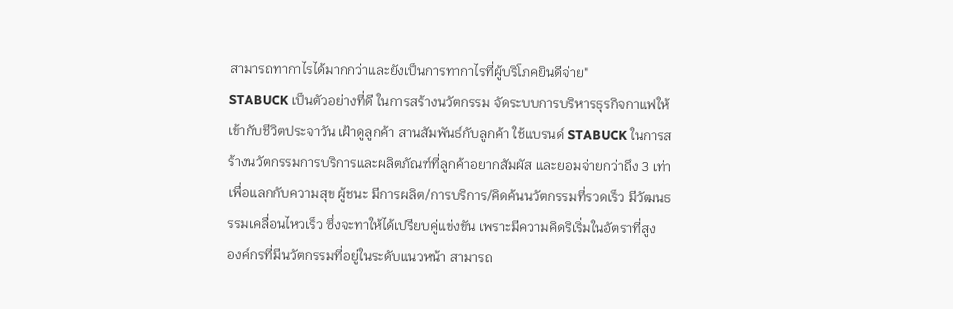สามารถทากาไรได้มากกว่าและยังเป็นการทากาไรที่ผู้บริโภคยินดีจ่าย"
STABUCK เป็นตัวอย่างที่ดี ในการสร้างนวัตกรรม จัดระบบการบริหารธุรกิจกาแฟให้เข้ากับชีวิตประจาวัน เฝ้าดูลูกค้า สานสัมพันธ์กับลูกค้า ใช้แบรนด์ STABUCK ในการสร้างนวัตกรรมการบริการและผลิตภัณฑ์ที่ลูกค้าอยากสัมผัส และยอมจ่ายกว่าถึง 3 เท่า เพื่อแลกกับความสุข ผู้ชนะ มีการผลิต/การบริการ/คิดค้นนวัตกรรมที่รวดเร็ว มีวัฒนธรรมเคลื่อนไหวเร็ว ซึ่งจะทาให้ได้เปรียบคู่แข่งขัน เพราะมีความคิดริเริ่มในอัตราที่สูง
องค์กรที่มีนวัตกรรมที่อยู่ในระดับแนวหน้า สามารถ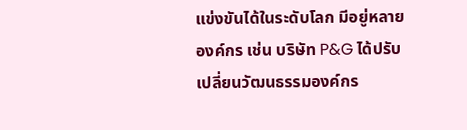แข่งขันได้ในระดับโลก มีอยู่หลายองค์กร เช่น บริษัท P&G ได้ปรับเปลี่ยนวัฒนธรรมองค์กร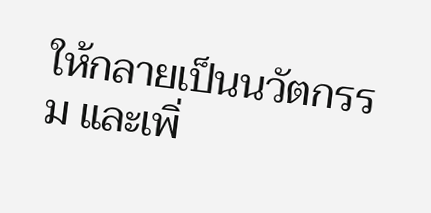ให้กลายเป็นนวัตกรรม และเพิ่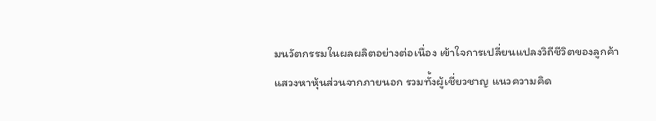มนวัตกรรมในผลผลิตอย่างต่อเนื่อง เข้าใจการเปลี่ยนแปลงวิถีชีวิตของลูกค้า แสวงหาหุ้นส่วนจากภายนอก รวมทั้งผู้เชี่ยวชาญ แนวความคิด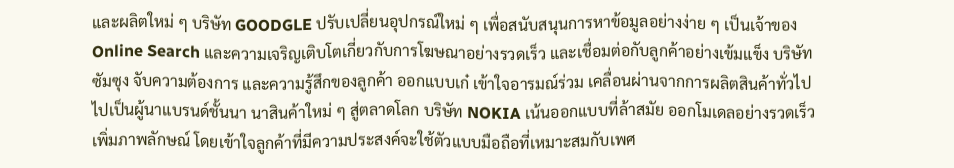และผลิตใหม่ ๆ บริษัท GOODGLE ปรับเปลี่ยนอุปกรณ์ใหม่ ๆ เพื่อสนับสนุนการหาข้อมูลอย่างง่าย ๆ เป็นเจ้าของ Online Search และความเจริญเติบโตเกี่ยวกับการโฆษณาอย่างรวดเร็ว และเชื่อมต่อกับลูกค้าอย่างเข้มแข็ง บริษัท ซัมซุง จับความต้องการ และความรู้สึกของลูกค้า ออกแบบเก๋ เข้าใจอารมณ์ร่วม เคลื่อนผ่านจากการผลิตสินค้าทั่วไป ไปเป็นผู้นาแบรนด์ชั้นนา นาสินค้าใหม่ ๆ สู่ตลาดโลก บริษัท NOKIA เน้นออกแบบที่ล้าสมัย ออกโมเดลอย่างรวดเร็ว เพิ่มภาพลักษณ์ โดยเข้าใจลูกค้าที่มีความประสงค์จะใช้ตัวแบบมือถือที่เหมาะสมกับเพศ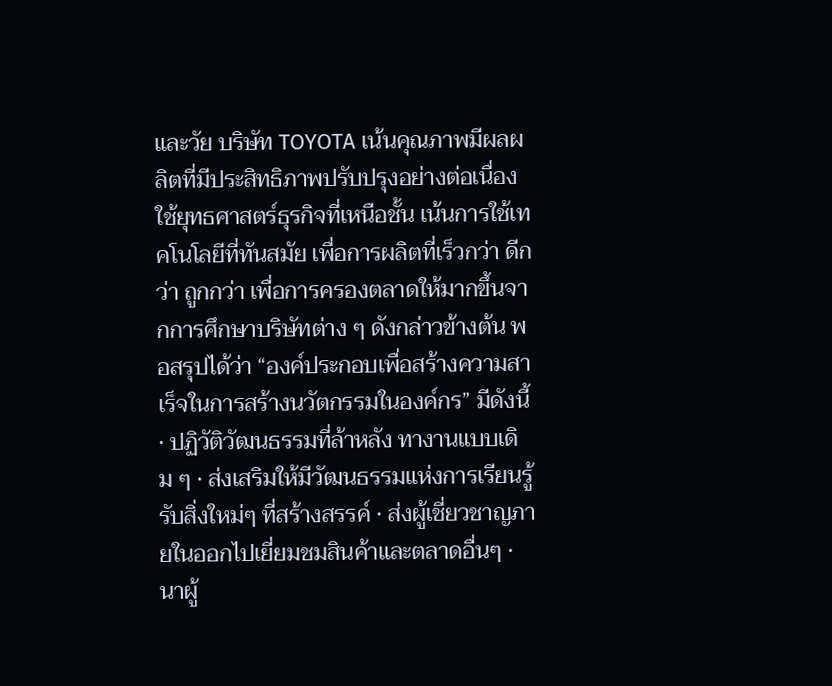และวัย บริษัท TOYOTA เน้นคุณภาพมีผลผลิตที่มีประสิทธิภาพปรับปรุงอย่างต่อเนื่องใช้ยุทธศาสตร์ธุรกิจที่เหนือชั้น เน้นการใช้เทคโนโลยีที่ทันสมัย เพื่อการผลิตที่เร็วกว่า ดีกว่า ถูกกว่า เพื่อการครองตลาดให้มากขึ้นจากการศึกษาบริษัทต่าง ๆ ดังกล่าวข้างต้น พอสรุปได้ว่า “องค์ประกอบเพื่อสร้างความสาเร็จในการสร้างนวัตกรรมในองค์กร” มีดังนี้ · ปฏิวัติวัฒนธรรมที่ล้าหลัง ทางานแบบเดิม ๆ · ส่งเสริมให้มีวัฒนธรรมแห่งการเรียนรู้ รับสิ่งใหม่ๆ ที่สร้างสรรค์ · ส่งผู้เชี่ยวชาญภายในออกไปเยี่ยมชมสินค้าและตลาดอื่นๆ · นาผู้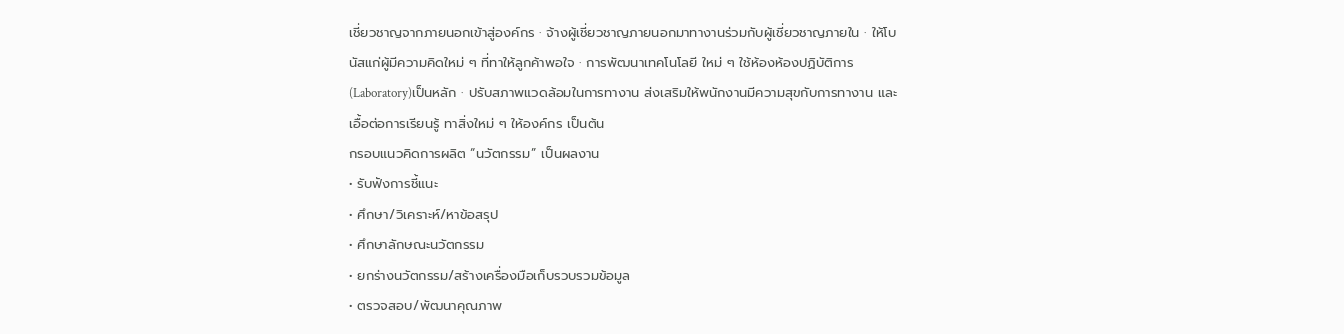เชี่ยวชาญจากภายนอกเข้าสู่องค์กร · จ้างผู้เชี่ยวชาญภายนอกมาทางานร่วมกับผู้เชี่ยวชาญภายใน · ให้โบนัสแก่ผู้มีความคิดใหม่ ๆ ที่ทาให้ลูกค้าพอใจ · การพัฒนาเทคโนโลยี ใหม่ ๆ ใช้ห้องห้องปฏิบัติการ(Laboratory)เป็นหลัก · ปรับสภาพแวดล้อมในการทางาน ส่งเสริมให้พนักงานมีความสุขกับการทางาน และเอื้อต่อการเรียนรู้ ทาสิ่งใหม่ ๆ ให้องค์กร เป็นต้น
กรอบแนวคิดการผลิต “นวัตกรรม” เป็นผลงาน
• รับฟังการชี้แนะ
• ศึกษา/วิเคราะห์/หาข้อสรุป
• ศึกษาลักษณะนวัตกรรม
• ยกร่างนวัตกรรม/สร้างเครื่องมือเก็บรวบรวมข้อมูล
• ตรวจสอบ/พัฒนาคุณภาพ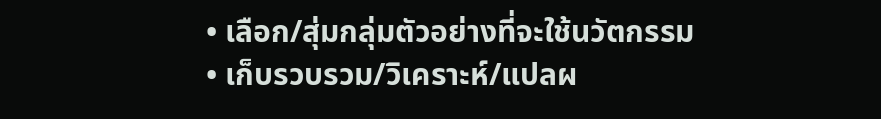• เลือก/สุ่มกลุ่มตัวอย่างที่จะใช้นวัตกรรม
• เก็บรวบรวม/วิเคราะห์/แปลผ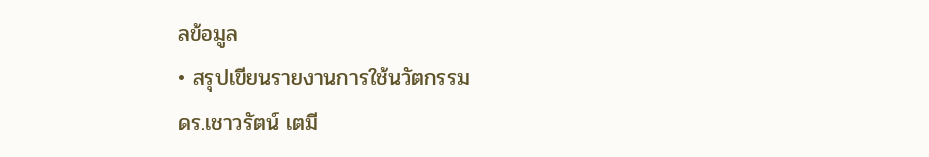ลข้อมูล
• สรุปเขียนรายงานการใช้นวัตกรรม
ดร.เชาวรัตน์ เตมี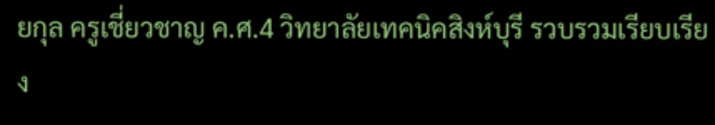ยกุล ครูเชี่ยวชาญ ค.ศ.4 วิทยาลัยเทคนิคสิงห์บุรี รวบรวมเรียบเรียง